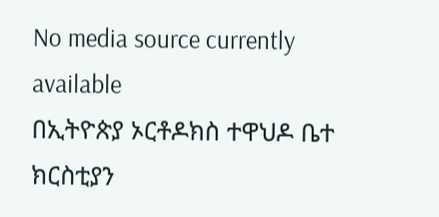No media source currently available
በኢትዮጵያ ኦርቶዶክስ ተዋህዶ ቤተ ክርስቲያን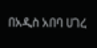በአዲስ አበባ ሀገረ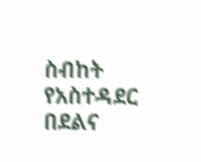ስብከት የአስተዳደር በደልና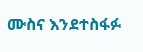ሙስና እንደተስፋፉ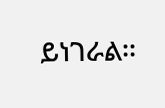ይነገራል፡፡